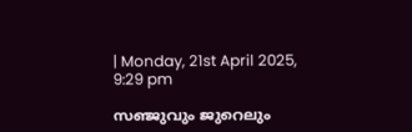| Monday, 21st April 2025, 9:29 pm

സഞ്ജുവും ജുറെലും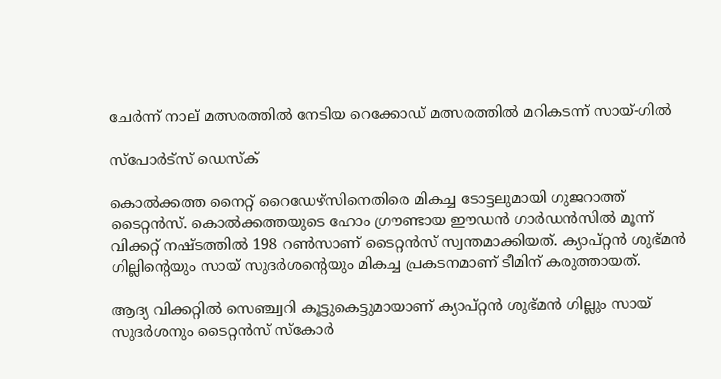ചേര്‍ന്ന് നാല് മത്സരത്തില്‍ നേടിയ റെക്കോഡ് മത്സരത്തില്‍ മറികടന്ന് സായ്-ഗില്‍

സ്പോര്‍ട്സ് ഡെസ്‌ക്

കൊല്‍ക്കത്ത നൈറ്റ് റൈഡേഴ്‌സിനെതിരെ മികച്ച ടോട്ടലുമായി ഗുജറാത്ത് ടൈറ്റന്‍സ്. കൊല്‍ക്കത്തയുടെ ഹോം ഗ്രൗണ്ടായ ഈഡന്‍ ഗാര്‍ഡന്‍സില്‍ മൂന്ന് വിക്കറ്റ് നഷ്ടത്തില്‍ 198 റണ്‍സാണ് ടൈറ്റന്‍സ് സ്വന്തമാക്കിയത്. ക്യാപ്റ്റന്‍ ശുഭ്മന്‍ ഗില്ലിന്റെയും സായ് സുദര്‍ശന്റെയും മികച്ച പ്രകടനമാണ് ടീമിന് കരുത്തായത്.

ആദ്യ വിക്കറ്റില്‍ സെഞ്ച്വറി കൂട്ടുകെട്ടുമായാണ് ക്യാപ്റ്റന്‍ ശുഭ്മന്‍ ഗില്ലും സായ് സുദര്‍ശനും ടൈറ്റന്‍സ് സ്‌കോര്‍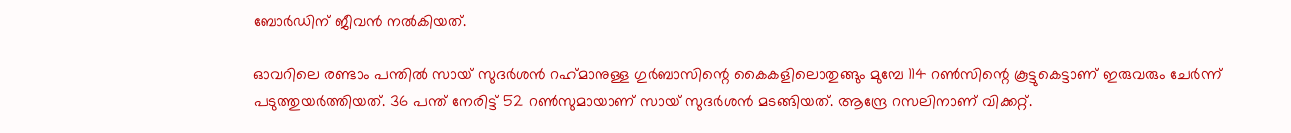ബോര്‍ഡിന് ജീവന്‍ നല്‍കിയത്.

ഓവറിലെ രണ്ടാം പന്തില്‍ സായ് സുദര്‍ശന്‍ റഹ്‌മാനുള്ള ഗുര്‍ബാസിന്റെ കൈകളിലൊതുങ്ങും മുമ്പേ 114 റണ്‍സിന്റെ കൂട്ടുകെട്ടാണ് ഇരുവരും ചേര്‍ന്ന് പടുത്തുയര്‍ത്തിയത്. 36 പന്ത് നേരിട്ട് 52 റണ്‍സുമായാണ് സായ് സുദര്‍ശന്‍ മടങ്ങിയത്. ആന്ദ്രേ റസലിനാണ് വിക്കറ്റ്.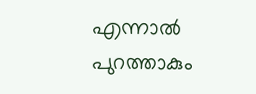എന്നാല്‍ പുറത്താകും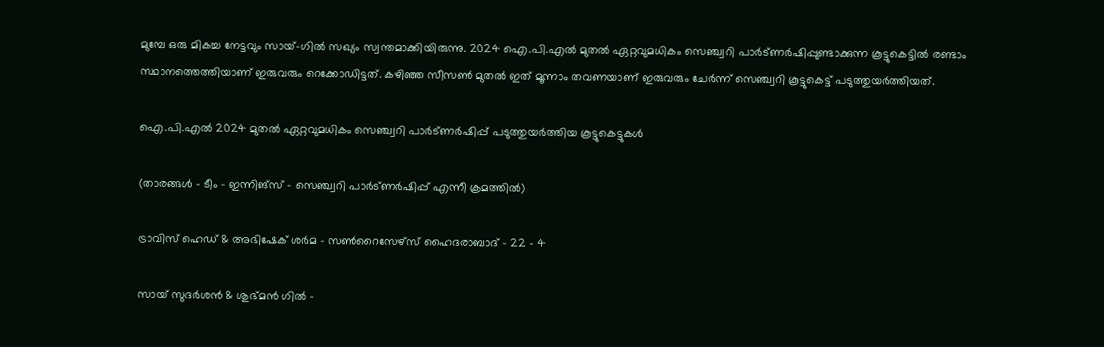മുമ്പേ ഒരു മികച്ച നേട്ടവും സായ്-ഗില്‍ സഖ്യം സ്വന്തമാക്കിയിരുന്നു. 2024 ഐ.പി.എല്‍ മുതല്‍ ഏറ്റവുമധികം സെഞ്ച്വറി പാര്‍ട്ണര്‍ഷിപ്പുണ്ടാക്കുന്ന കൂട്ടുകെട്ടില്‍ രണ്ടാം സ്ഥാനത്തെത്തിയാണ് ഇരുവരും റെക്കോഡിട്ടത്. കഴിഞ്ഞ സീസണ്‍ മുതല്‍ ഇത് മൂന്നാം തവണയാണ് ഇരുവരും ചേര്‍ന്ന് സെഞ്ച്വറി കൂട്ടുകെട്ട് പടുത്തുയര്‍ത്തിയത്.

ഐ.പി.എല്‍ 2024 മുതല്‍ ഏറ്റവുമധികം സെഞ്ച്വറി പാര്‍ട്ണര്‍ഷിപ്പ് പടുത്തുയര്‍ത്തിയ കൂട്ടുകെട്ടുകള്‍

(താരങ്ങള്‍ – ടീം – ഇന്നിങ്‌സ് – സെഞ്ച്വറി പാര്‍ട്ണര്‍ഷിപ്പ് എന്നീ ക്രമത്തില്‍)

ട്രാവിസ് ഹെഡ് & അഭിഷേക് ശര്‍മ – സണ്‍റൈസേഴ്‌സ് ഹൈദരാബാദ് – 22 – 4

സായ് സുദര്‍ശന്‍ & ശുഭ്മന്‍ ഗില്‍ –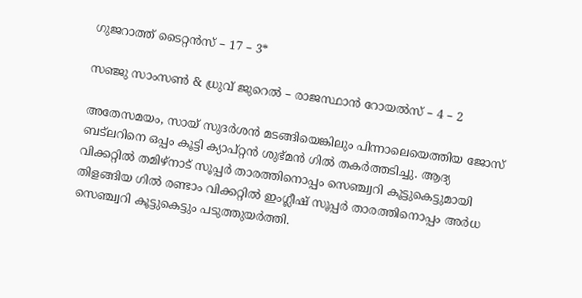ഗുജറാത്ത് ടൈറ്റന്‍സ് – 17 – 3*

സഞ്ജു സാംസണ്‍ & ധ്രുവ് ജുറെല്‍ – രാജസ്ഥാന്‍ റോയല്‍സ് – 4 – 2

അതേസമയം, സായ് സുദര്‍ശന്‍ മടങ്ങിയെങ്കിലും പിന്നാലെയെത്തിയ ജോസ് ബട്‌ലറിനെ ഒപ്പം കൂട്ടി ക്യാപ്റ്റന്‍ ശുഭ്മന്‍ ഗില്‍ തകര്‍ത്തടിച്ചു. ആദ്യ വിക്കറ്റില്‍ തമിഴ്‌നാട് സൂപ്പര്‍ താരത്തിനൊപ്പം സെഞ്ച്വറി കൂട്ടുകെട്ടുമായി തിളങ്ങിയ ഗില്‍ രണ്ടാം വിക്കറ്റില്‍ ഇംഗ്ലീഷ് സൂപ്പര്‍ താരത്തിനൊപ്പം അര്‍ധ സെഞ്ച്വറി കൂട്ടുകെട്ടും പടുത്തുയര്‍ത്തി.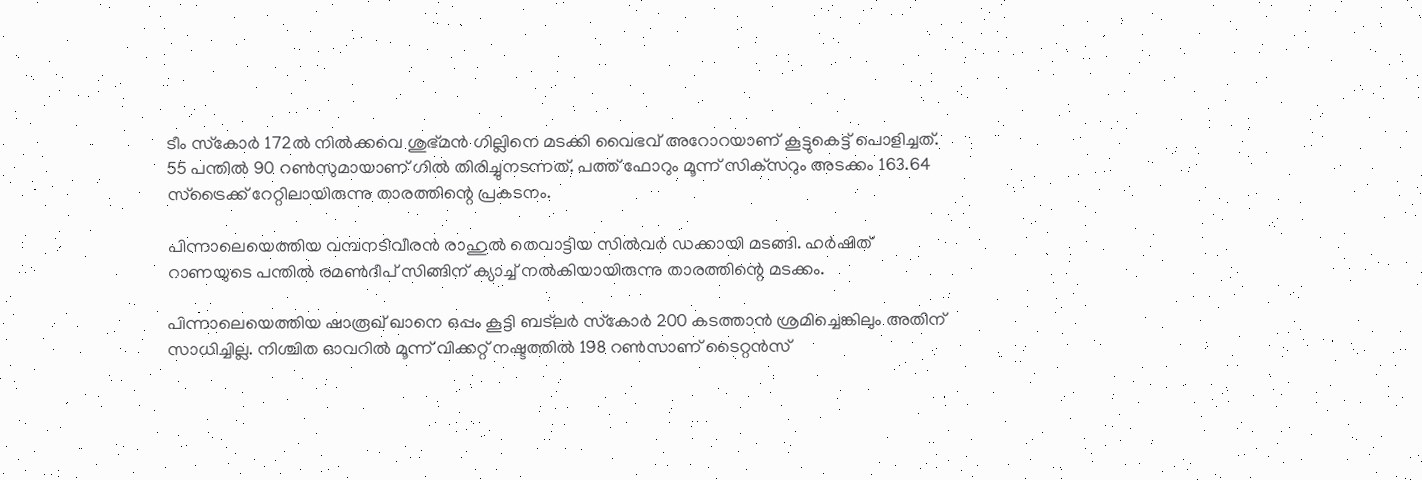ടീം സ്‌കോര്‍ 172ല്‍ നില്‍ക്കവെ ശുഭ്മന്‍ ഗില്ലിനെ മടക്കി വൈഭവ് അറോറയാണ് കൂട്ടുകെട്ട് പൊളിച്ചത്. 55 പന്തില്‍ 90 റണ്‍സുമായാണ് ഗില്‍ തിരിച്ചുനടന്നത്. പത്ത് ഫോറും മൂന്ന് സിക്‌സറും അടക്കം 163.64 സ്‌ട്രൈക്ക് റേറ്റിലായിരുന്നു താരത്തിന്റെ പ്രകടനം.

പിന്നാലെയെത്തിയ വമ്പനടിവീരന്‍ രാഹുല്‍ തെവാട്ടിയ സില്‍വര്‍ ഡക്കായി മടങ്ങി. ഹര്‍ഷിത് റാണയുടെ പന്തില്‍ രമണ്‍ദീപ് സിങ്ങിന് ക്യാച്ച് നല്‍കിയായിരുന്നു താരത്തിന്റെ മടക്കം.

പിന്നാലെയെത്തിയ ഷാരൂഖ് ഖാനെ ഒപ്പം കൂട്ടി ബട്‌ലര്‍ സ്‌കോര്‍ 200 കടത്താന്‍ ശ്രമിച്ചെങ്കിലും അതിന് സാധിച്ചില്ല. നിശ്ചിത ഓവറില്‍ മൂന്ന് വിക്കറ്റ് നഷ്ടത്തില്‍ 198 റണ്‍സാണ് ടൈറ്റന്‍സ്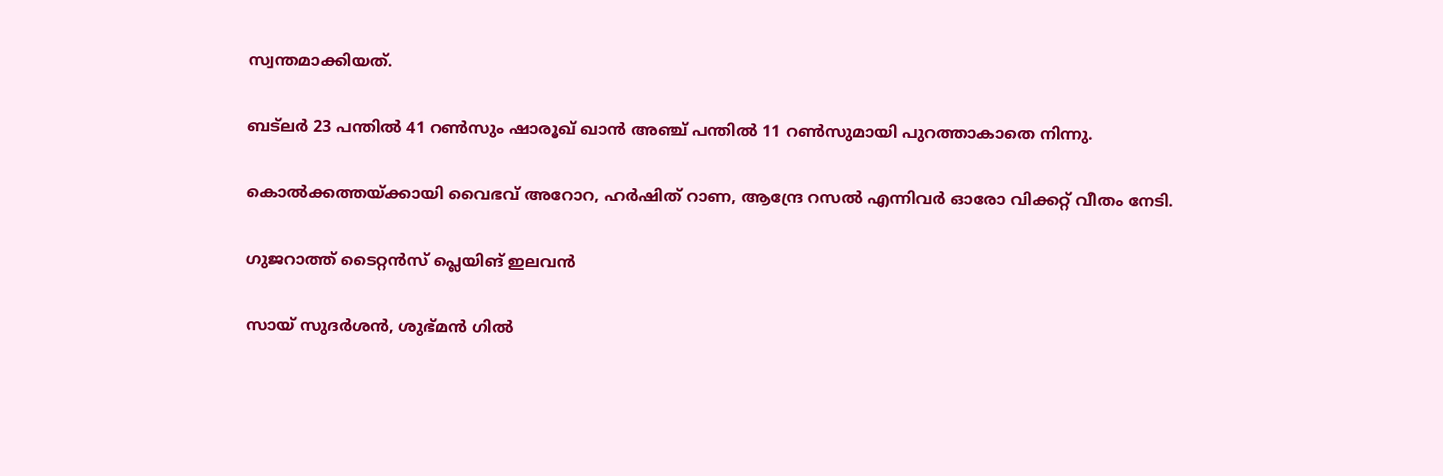സ്വന്തമാക്കിയത്.

ബട്‌ലര്‍ 23 പന്തില്‍ 41 റണ്‍സും ഷാരൂഖ് ഖാന്‍ അഞ്ച് പന്തില്‍ 11 റണ്‍സുമായി പുറത്താകാതെ നിന്നു.

കൊല്‍ക്കത്തയ്ക്കായി വൈഭവ് അറോറ, ഹര്‍ഷിത് റാണ, ആന്ദ്രേ റസല്‍ എന്നിവര്‍ ഓരോ വിക്കറ്റ് വീതം നേടി.

ഗുജറാത്ത് ടൈറ്റന്‍സ് പ്ലെയിങ് ഇലവന്‍

സായ് സുദര്‍ശന്‍, ശുഭ്മന്‍ ഗില്‍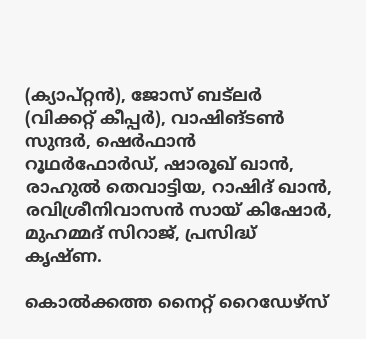(ക്യാപ്റ്റന്‍), ജോസ് ബട്‌ലര്‍ (വിക്കറ്റ് കീപ്പര്‍), വാഷിങ്ടണ്‍ സുന്ദര്‍, ഷെര്‍ഫാന്‍ റൂഥര്‍ഫോര്‍ഡ്, ഷാരൂഖ് ഖാന്‍, രാഹുല്‍ തെവാട്ടിയ, റാഷിദ് ഖാന്‍, രവിശ്രീനിവാസന്‍ സായ് കിഷോര്‍, മുഹമ്മദ് സിറാജ്, പ്രസിദ്ധ് കൃഷ്ണ.

കൊല്‍ക്കത്ത നൈറ്റ് റൈഡേഴ്‌സ്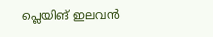പ്ലെയിങ് ഇലവന്‍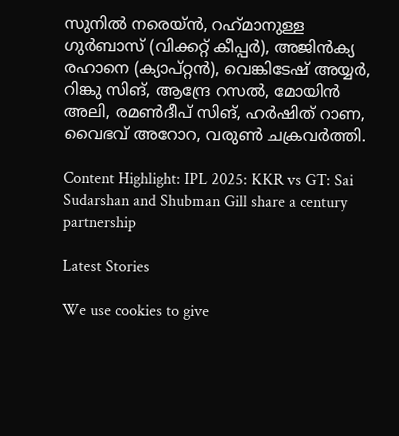സുനില്‍ നരെയ്ന്‍, റഹ്‌മാനുള്ള ഗുര്‍ബാസ് (വിക്കറ്റ് കീപ്പര്‍), അജിന്‍ക്യ രഹാനെ (ക്യാപ്റ്റന്‍), വെങ്കിടേഷ് അയ്യര്‍, റിങ്കു സിങ്, ആന്ദ്രേ റസല്‍, മോയിന്‍ അലി, രമണ്‍ദീപ് സിങ്, ഹര്‍ഷിത് റാണ, വൈഭവ് അറോറ, വരുണ്‍ ചക്രവര്‍ത്തി.

Content Highlight: IPL 2025: KKR vs GT: Sai Sudarshan and Shubman Gill share a century partnership

Latest Stories

We use cookies to give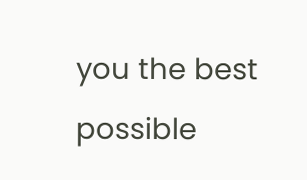you the best possible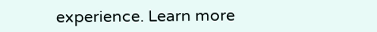experience. Learn more